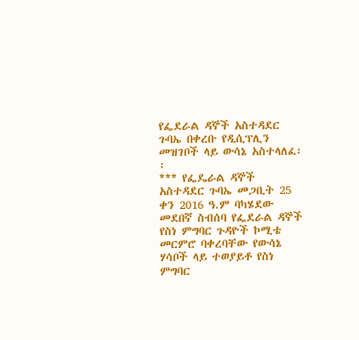የፌደራል ዳኞች አስተዳደር ጉባኤ በቀረቡ የዲሲፕሊን መዝገቦች ላይ ውሳኔ አስተላለፈ፡፡
*** የፌዴራል ዳኞች አስተዳደር ጉባኤ መጋቢት 25 ቀን 2016 ዓ.ም ባካሄደው መደበኛ ስብሰባ የፌደራል ዳኞች የስነ ምግባር ጉዳዮች ኮሚቴ መርምሮ ባቀረባቸው የውሳኔ ሃሳቦች ላይ ተወያይቶ የስነ ምግባር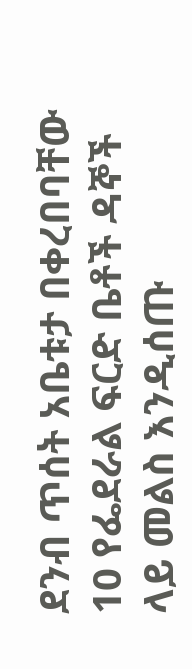ደንብ ጥሰት አቤቱታ በቀረበባቸው 10 የፌደራል ፍርድ ቤቶች ዳኞች ላይ መልስ እንዲሰጡ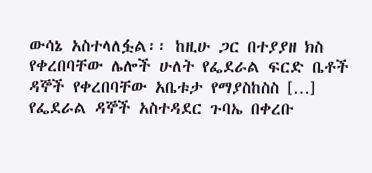ውሳኔ አስተላለፏል፡፡ ከዚሁ ጋር በተያያዘ ክስ የቀረበባቸው ሌሎች ሁለት የፌደራል ፍርድ ቤቶች ዳኞች የቀረበባቸው አቤቱታ የማያስከስስ […]
የፌደራል ዳኞች አስተዳደር ጉባኤ በቀረቡ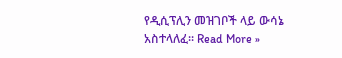የዲሲፕሊን መዝገቦች ላይ ውሳኔ አስተላለፈ፡፡ Read More »